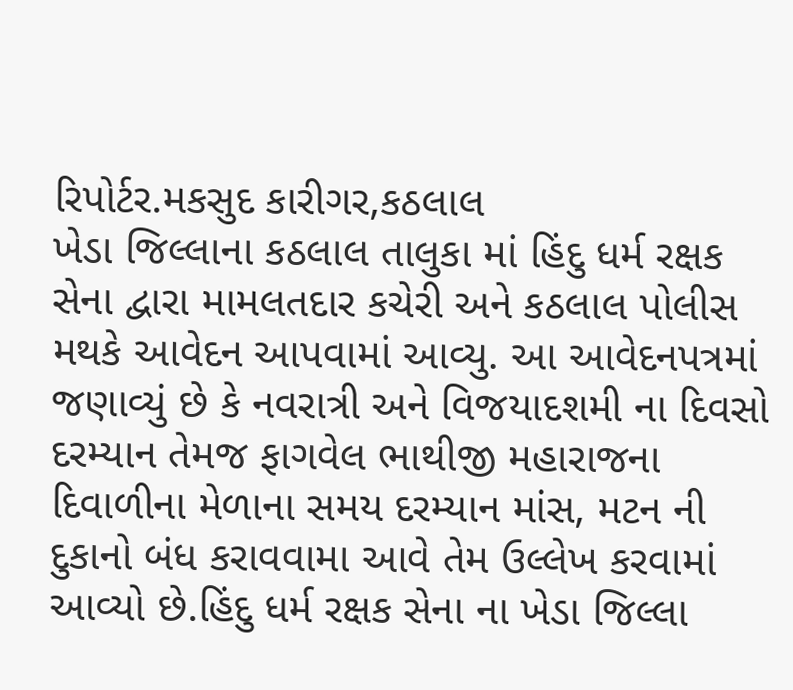રિપોર્ટર.મકસુદ કારીગર,કઠલાલ
ખેડા જિલ્લાના કઠલાલ તાલુકા માં હિંદુ ધર્મ રક્ષક સેના દ્વારા મામલતદાર કચેરી અને કઠલાલ પોલીસ મથકે આવેદન આપવામાં આવ્યુ. આ આવેદનપત્રમાં જણાવ્યું છે કે નવરાત્રી અને વિજયાદશમી ના દિવસો દરમ્યાન તેમજ ફાગવેલ ભાથીજી મહારાજના દિવાળીના મેળાના સમય દરમ્યાન માંસ, મટન ની દુકાનો બંધ કરાવવામા આવે તેમ ઉલ્લેખ કરવામાં આવ્યો છે.હિંદુ ધર્મ રક્ષક સેના ના ખેડા જિલ્લા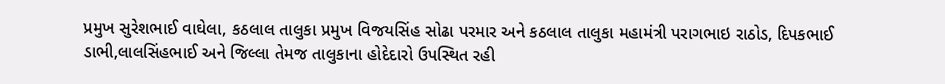પ્રમુખ સુરેશભાઈ વાઘેલા, કઠલાલ તાલુકા પ્રમુખ વિજયસિંહ સોઢા પરમાર અને કઠલાલ તાલુકા મહામંત્રી પરાગભાઇ રાઠોડ, દિપકભાઈ ડાભી,લાલસિંહભાઈ અને જિલ્લા તેમજ તાલુકાના હોદેદારો ઉપસ્થિત રહી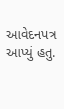આવેદનપત્ર આપ્યું હતુ.